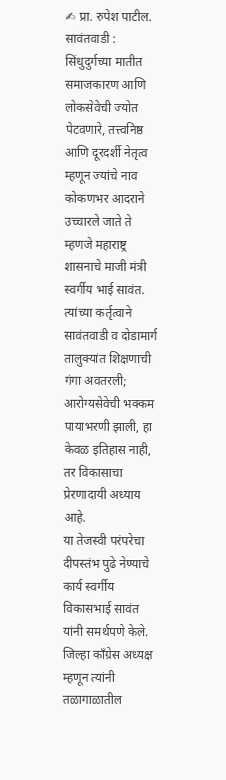✍ प्रा. रुपेश पाटील.
सावंतवाडी : सिंधुदुर्गच्या मातीत समाजकारण आणि लोकसेवेची ज्योत पेटवणारे, तत्त्वनिष्ठ आणि दूरदर्शी नेतृत्व म्हणून ज्यांचे नाव कोकणभर आदराने उच्चारले जाते ते म्हणजे महाराष्ट्र शासनाचे माजी मंत्री स्वर्गीय भाई सावंत. त्यांच्या कर्तृत्वाने सावंतवाडी व दोडामार्ग तालुक्यांत शिक्षणाची गंगा अवतरली; आरोग्यसेवेची भक्कम पायाभरणी झाली, हा केवळ इतिहास नाही, तर विकासाचा प्रेरणादायी अध्याय आहे.
या तेजस्वी परंपरेचा दीपस्तंभ पुढे नेण्याचे कार्य स्वर्गीय विकासभाई सावंत यांनी समर्थपणे केले. जिल्हा काँग्रेस अध्यक्ष म्हणून त्यांनी तळागाळातील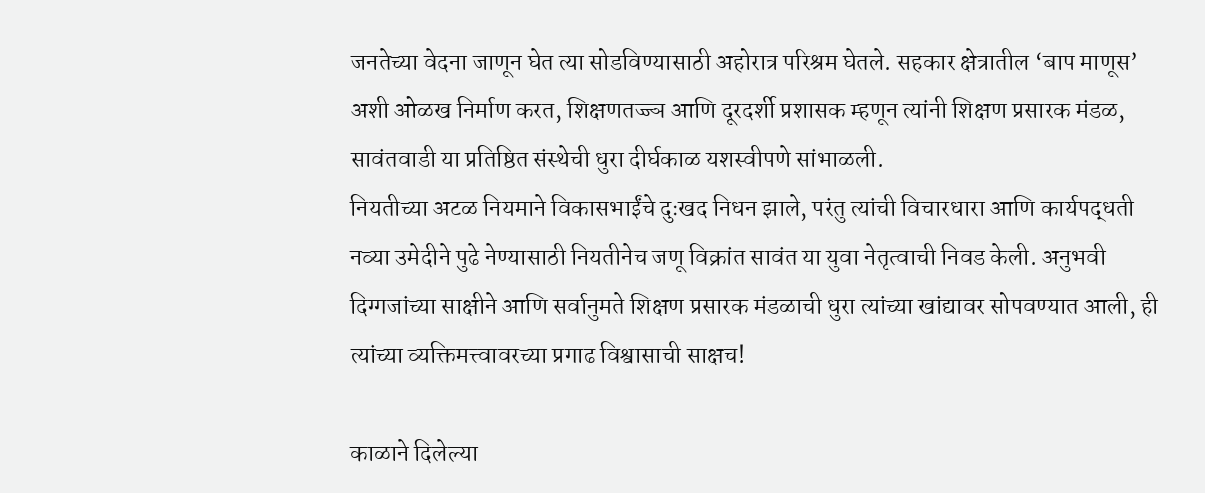जनतेच्या वेदना जाणून घेत त्या सोडविण्यासाठी अहोरात्र परिश्रम घेतले. सहकार क्षेत्रातील ‘बाप माणूस’ अशी ओळख निर्माण करत, शिक्षणतज्ज्ञ आणि दूरदर्शी प्रशासक म्हणून त्यांनी शिक्षण प्रसारक मंडळ, सावंतवाडी या प्रतिष्ठित संस्थेची धुरा दीर्घकाळ यशस्वीपणे सांभाळली.
नियतीच्या अटळ नियमाने विकासभाईंचे दुःखद निधन झाले, परंतु त्यांची विचारधारा आणि कार्यपद्धती नव्या उमेदीने पुढे नेण्यासाठी नियतीनेच जणू विक्रांत सावंत या युवा नेतृत्वाची निवड केली. अनुभवी दिग्गजांच्या साक्षीने आणि सर्वानुमते शिक्षण प्रसारक मंडळाची धुरा त्यांच्या खांद्यावर सोपवण्यात आली, ही त्यांच्या व्यक्तिमत्त्वावरच्या प्रगाढ विश्वासाची साक्षच!

काळाने दिलेल्या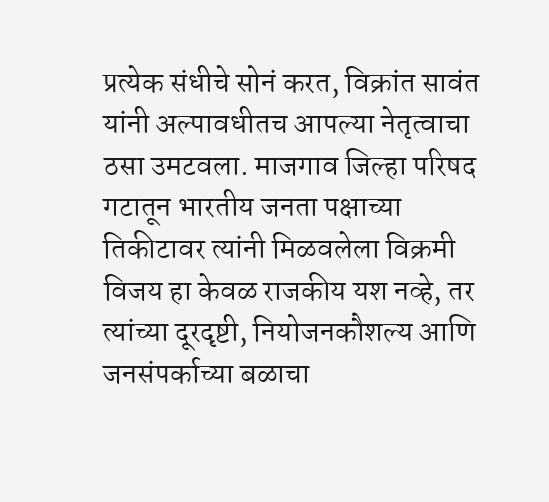प्रत्येक संधीचे सोनं करत, विक्रांत सावंत यांनी अल्पावधीतच आपल्या नेतृत्वाचा ठसा उमटवला. माजगाव जिल्हा परिषद गटातून भारतीय जनता पक्षाच्या तिकीटावर त्यांनी मिळवलेला विक्रमी विजय हा केवळ राजकीय यश नव्हे, तर त्यांच्या दूरदृष्टी, नियोजनकौशल्य आणि जनसंपर्काच्या बळाचा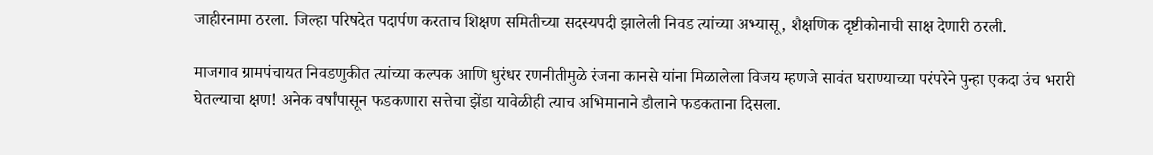जाहीरनामा ठरला. जिल्हा परिषदेत पदार्पण करताच शिक्षण समितीच्या सदस्यपदी झालेली निवड त्यांच्या अभ्यासू, शैक्षणिक दृष्टीकोनाची साक्ष देणारी ठरली.

माजगाव ग्रामपंचायत निवडणुकीत त्यांच्या कल्पक आणि धुरंधर रणनीतीमुळे रंजना कानसे यांना मिळालेला विजय म्हणजे सावंत घराण्याच्या परंपरेने पुन्हा एकदा उंच भरारी घेतल्याचा क्षण! अनेक वर्षांपासून फडकणारा सत्तेचा झेंडा यावेळीही त्याच अभिमानाने डौलाने फडकताना दिसला.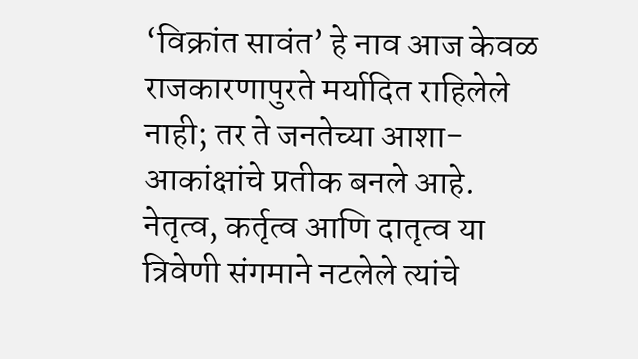‘विक्रांत सावंत’ हे नाव आज केवळ राजकारणापुरते मर्यादित राहिलेले नाही; तर ते जनतेच्या आशा-आकांक्षांचे प्रतीक बनले आहे. नेतृत्व, कर्तृत्व आणि दातृत्व या त्रिवेणी संगमाने नटलेले त्यांचे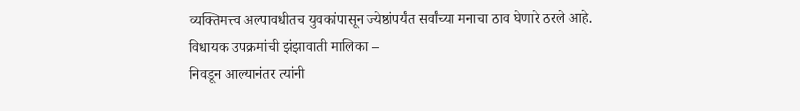व्यक्तिमत्त्व अल्पावधीतच युवकांपासून ज्येष्ठांपर्यंत सर्वांच्या मनाचा ठाव घेणारे ठरले आहे.
विधायक उपक्रमांची झंझावाती मालिका –
निवडून आल्यानंतर त्यांनी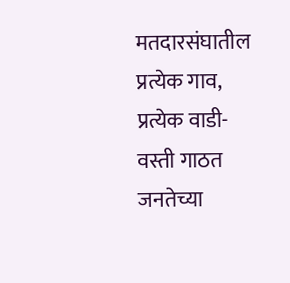मतदारसंघातील प्रत्येक गाव, प्रत्येक वाडी-वस्ती गाठत जनतेच्या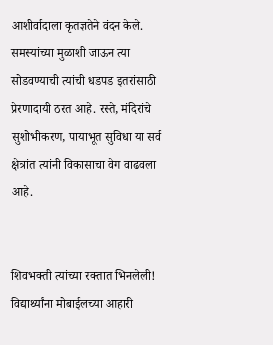आशीर्वादाला कृतज्ञतेने वंदन केले. समस्यांच्या मुळाशी जाऊन त्या सोडवण्याची त्यांची धडपड इतरांसाठी प्रेरणादायी ठरत आहे. रस्ते, मंदिरांचे सुशोभीकरण, पायाभूत सुविधा या सर्व क्षेत्रांत त्यांनी विकासाचा वेग वाढवला आहे.


शिवभक्ती त्यांच्या रक्तात भिनलेली! विद्यार्थ्यांना मोबाईलच्या आहारी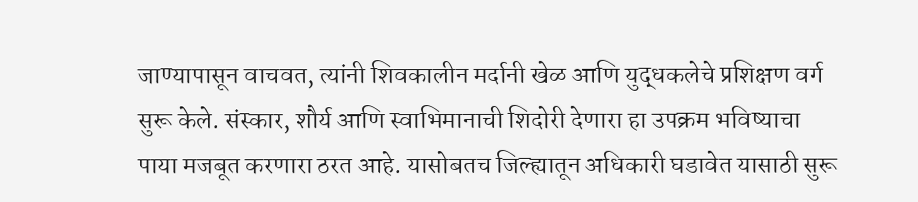जाण्यापासून वाचवत, त्यांनी शिवकालीन मर्दानी खेळ आणि युद्धकलेचे प्रशिक्षण वर्ग सुरू केले. संस्कार, शौर्य आणि स्वाभिमानाची शिदोरी देणारा हा उपक्रम भविष्याचा पाया मजबूत करणारा ठरत आहे. यासोबतच जिल्ह्यातून अधिकारी घडावेत यासाठी सुरू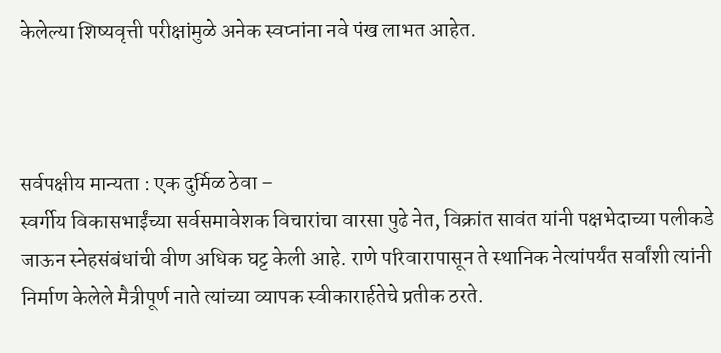केलेल्या शिष्यवृत्ती परीक्षांमुळे अनेक स्वप्नांना नवे पंख लाभत आहेत.



सर्वपक्षीय मान्यता : एक दुर्मिळ ठेवा –
स्वर्गीय विकासभाईंच्या सर्वसमावेशक विचारांचा वारसा पुढे नेत, विक्रांत सावंत यांनी पक्षभेदाच्या पलीकडे जाऊन स्नेहसंबंधांची वीण अधिक घट्ट केली आहे. राणे परिवारापासून ते स्थानिक नेत्यांपर्यंत सर्वांशी त्यांनी निर्माण केलेले मैत्रीपूर्ण नाते त्यांच्या व्यापक स्वीकारार्हतेचे प्रतीक ठरते.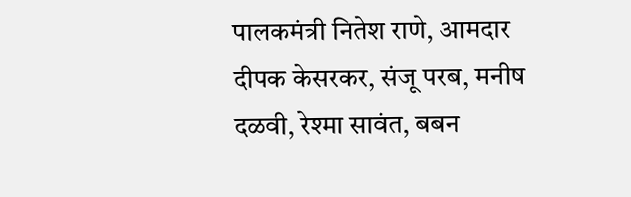पालकमंत्री नितेश राणे, आमदार दीपक केसरकर, संजू परब, मनीष दळवी, रेश्मा सावंत, बबन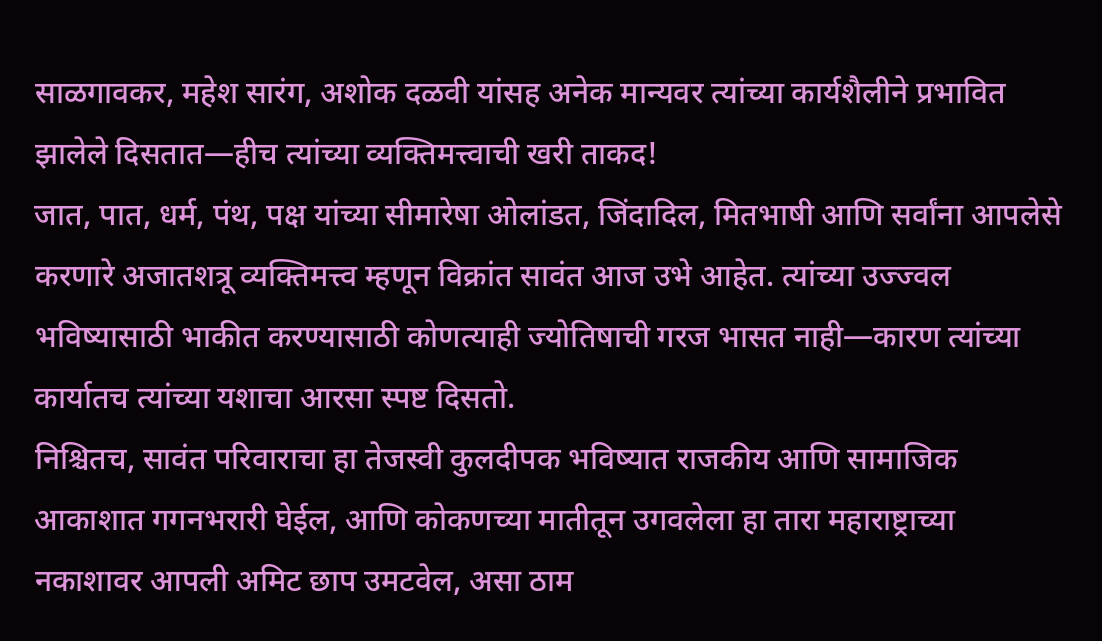साळगावकर, महेश सारंग, अशोक दळवी यांसह अनेक मान्यवर त्यांच्या कार्यशैलीने प्रभावित झालेले दिसतात—हीच त्यांच्या व्यक्तिमत्त्वाची खरी ताकद!
जात, पात, धर्म, पंथ, पक्ष यांच्या सीमारेषा ओलांडत, जिंदादिल, मितभाषी आणि सर्वांना आपलेसे करणारे अजातशत्रू व्यक्तिमत्त्व म्हणून विक्रांत सावंत आज उभे आहेत. त्यांच्या उज्ज्वल भविष्यासाठी भाकीत करण्यासाठी कोणत्याही ज्योतिषाची गरज भासत नाही—कारण त्यांच्या कार्यातच त्यांच्या यशाचा आरसा स्पष्ट दिसतो.
निश्चितच, सावंत परिवाराचा हा तेजस्वी कुलदीपक भविष्यात राजकीय आणि सामाजिक आकाशात गगनभरारी घेईल, आणि कोकणच्या मातीतून उगवलेला हा तारा महाराष्ट्राच्या नकाशावर आपली अमिट छाप उमटवेल, असा ठाम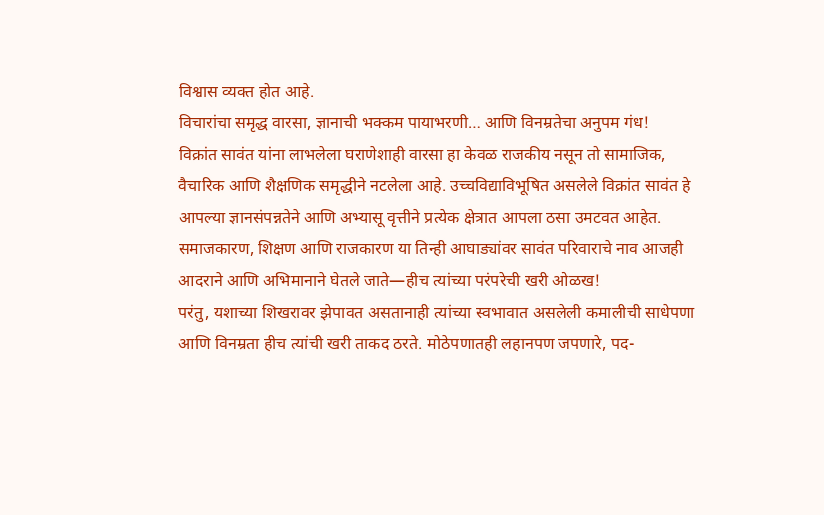विश्वास व्यक्त होत आहे.
विचारांचा समृद्ध वारसा, ज्ञानाची भक्कम पायाभरणी… आणि विनम्रतेचा अनुपम गंध!
विक्रांत सावंत यांना लाभलेला घराणेशाही वारसा हा केवळ राजकीय नसून तो सामाजिक, वैचारिक आणि शैक्षणिक समृद्धीने नटलेला आहे. उच्चविद्याविभूषित असलेले विक्रांत सावंत हे आपल्या ज्ञानसंपन्नतेने आणि अभ्यासू वृत्तीने प्रत्येक क्षेत्रात आपला ठसा उमटवत आहेत. समाजकारण, शिक्षण आणि राजकारण या तिन्ही आघाड्यांवर सावंत परिवाराचे नाव आजही आदराने आणि अभिमानाने घेतले जाते—हीच त्यांच्या परंपरेची खरी ओळख!
परंतु, यशाच्या शिखरावर झेपावत असतानाही त्यांच्या स्वभावात असलेली कमालीची साधेपणा आणि विनम्रता हीच त्यांची खरी ताकद ठरते. मोठेपणातही लहानपण जपणारे, पद-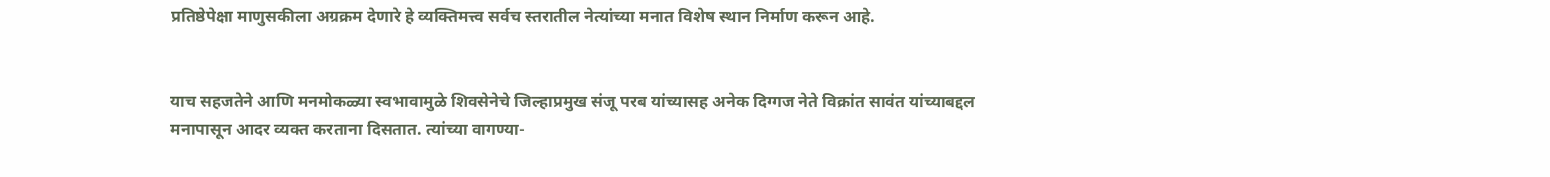प्रतिष्ठेपेक्षा माणुसकीला अग्रक्रम देणारे हे व्यक्तिमत्त्व सर्वच स्तरातील नेत्यांच्या मनात विशेष स्थान निर्माण करून आहे.


याच सहजतेने आणि मनमोकळ्या स्वभावामुळे शिवसेनेचे जिल्हाप्रमुख संजू परब यांच्यासह अनेक दिग्गज नेते विक्रांत सावंत यांच्याबद्दल मनापासून आदर व्यक्त करताना दिसतात. त्यांच्या वागण्या-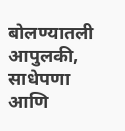बोलण्यातली आपुलकी, साधेपणा आणि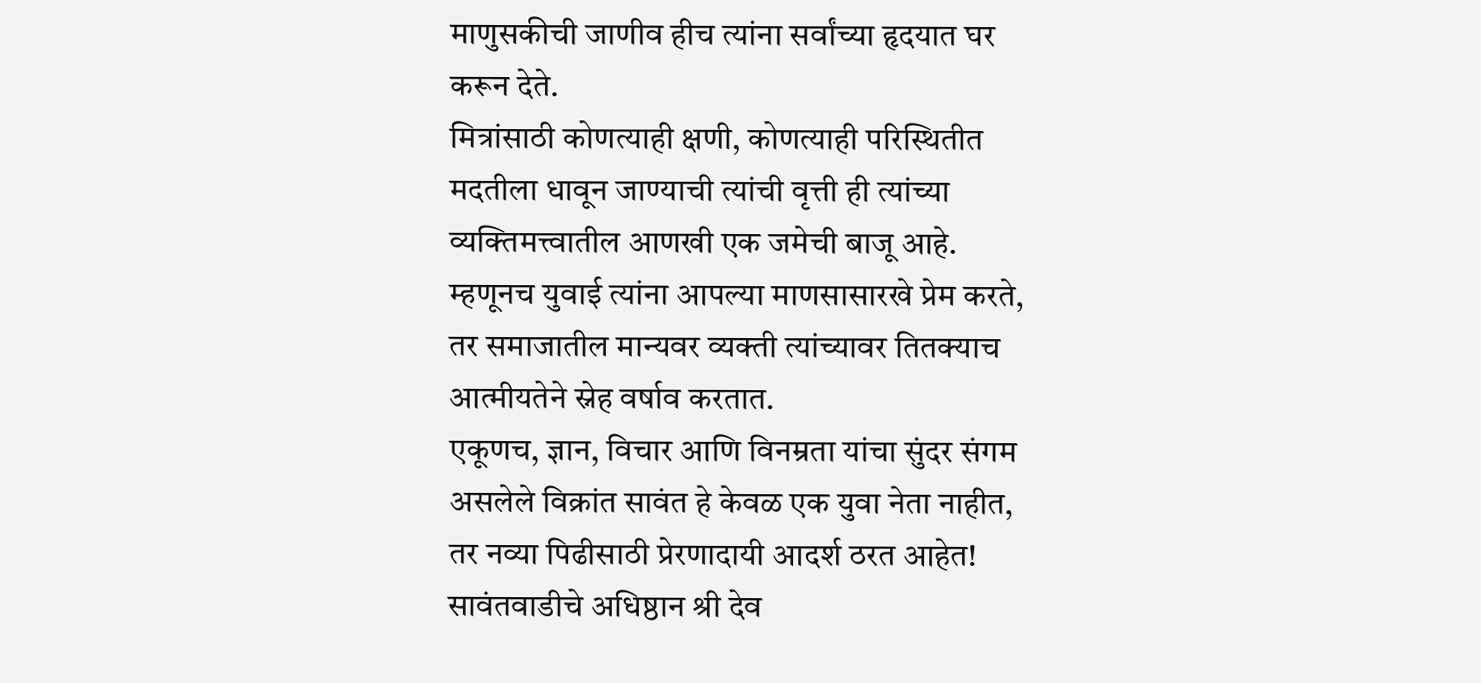माणुसकीची जाणीव हीच त्यांना सर्वांच्या हृदयात घर करून देते.
मित्रांसाठी कोणत्याही क्षणी, कोणत्याही परिस्थितीत मदतीला धावून जाण्याची त्यांची वृत्ती ही त्यांच्या व्यक्तिमत्त्वातील आणखी एक जमेची बाजू आहे. म्हणूनच युवाई त्यांना आपल्या माणसासारखे प्रेम करते, तर समाजातील मान्यवर व्यक्ती त्यांच्यावर तितक्याच आत्मीयतेने स्नेह वर्षाव करतात.
एकूणच, ज्ञान, विचार आणि विनम्रता यांचा सुंदर संगम असलेले विक्रांत सावंत हे केवळ एक युवा नेता नाहीत, तर नव्या पिढीसाठी प्रेरणादायी आदर्श ठरत आहेत!
सावंतवाडीचे अधिष्ठान श्री देव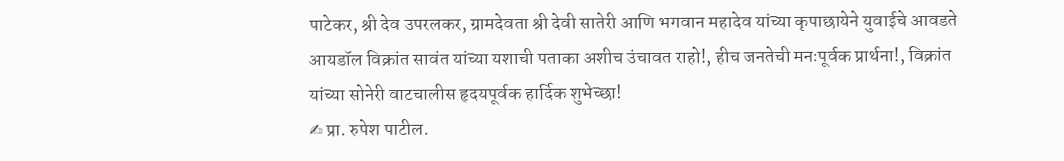पाटेकर, श्री देव उपरलकर, ग्रामदेवता श्री देवी सातेरी आणि भगवान महादेव यांच्या कृपाछायेने युवाईचे आवडते आयडॉल विक्रांत सावंत यांच्या यशाची पताका अशीच उंचावत राहो!, हीच जनतेची मनःपूर्वक प्रार्थना!, विक्रांत यांच्या सोनेरी वाटचालीस हृदयपूर्वक हार्दिक शुभेच्छा!
✍ प्रा. रुपेश पाटील.